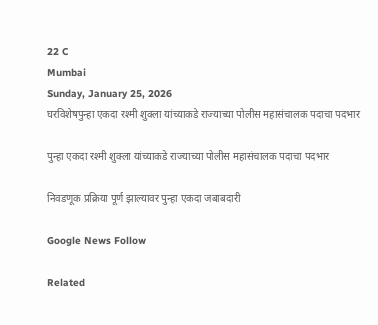22 C
Mumbai
Sunday, January 25, 2026
घरविशेषपुन्हा एकदा रश्मी शुक्ला यांच्याकडे राज्याच्या पोलीस महासंचालक पदाचा पदभार

पुन्हा एकदा रश्मी शुक्ला यांच्याकडे राज्याच्या पोलीस महासंचालक पदाचा पदभार

निवडणूक प्रक्रिया पूर्ण झाल्यावर पुन्हा एकदा जबाबदारी

Google News Follow

Related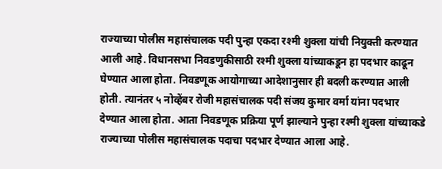राज्याच्या पोलीस महासंचालक पदी पुन्हा एकदा रश्मी शुक्ला यांची नियुक्ती करण्यात आली आहे. विधानसभा निवडणुकीसाठी रश्मी शुक्ला यांच्याकडून हा पदभार काढून घेण्यात आला होता. निवडणूक आयोगाच्या आदेशानुसार ही बदली करण्यात आली होती. त्यानंतर ५ नोव्हेंबर रोजी महासंचालक पदी संजय कुमार वर्मा यांना पदभार देण्यात आला होता. आता निवडणूक प्रक्रिया पूर्ण झाल्याने पुन्हा रश्मी शुक्ला यांच्याकडे राज्याच्या पोलीस महासंचालक पदाचा पदभार देण्यात आला आहे.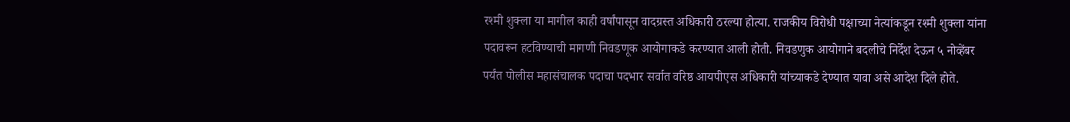रश्मी शुक्ला या मागील काही वर्षांपासून वादग्रस्त अधिकारी ठरल्या होत्या. राजकीय विरोधी पक्षाच्या नेत्यांकडून रश्मी शुक्ला यांना पदावरून हटविण्याची मागणी निवडणूक आयोगाकडे करण्यात आली होती. निवडणुक आयोगाने बदलीचे निर्देश देऊन ५ नोव्हेंबर पर्यंत पोलीस महासंचालक पदाचा पदभार सर्वात वरिष्ठ आयपीएस अधिकारी यांच्याकडे देण्यात यावा असे आदेश दिले होते.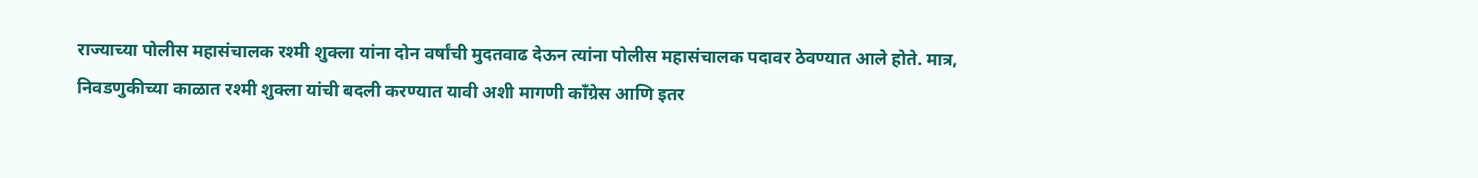राज्याच्या पोलीस महासंचालक रश्मी शुक्ला यांना दोन वर्षांची मुदतवाढ देऊन त्यांना पोलीस महासंचालक पदावर ठेवण्यात आले होते. मात्र, निवडणुकीच्या काळात रश्मी शुक्ला यांची बदली करण्यात यावी अशी मागणी काँग्रेस आणि इतर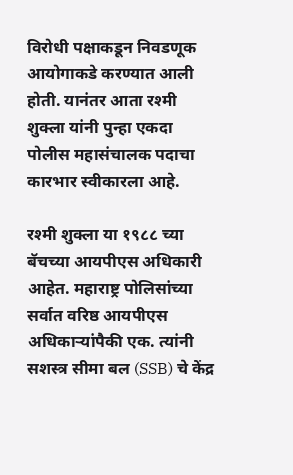विरोधी पक्षाकडून निवडणूक आयोगाकडे करण्यात आली होती. यानंतर आता रश्मी शुक्ला यांनी पुन्हा एकदा पोलीस महासंचालक पदाचा कारभार स्वीकारला आहे.

रश्मी शुक्ला या १९८८ च्या बॅचच्या आयपीएस अधिकारी आहेत. महाराष्ट्र पोलिसांच्या सर्वात वरिष्ठ आयपीएस अधिकाऱ्यांपैकी एक. त्यांनी सशस्त्र सीमा बल (SSB) चे केंद्र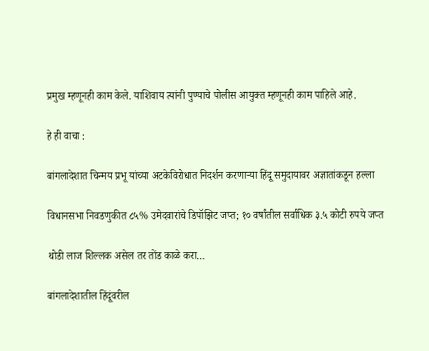प्रमुख म्हणूनही काम केले. याशिवाय त्यांनी पुण्याचे पोलीस आयुक्त म्हणूनही काम पाहिले आहे.

हे ही वाचा :

बांगलादेशात चिन्मय प्रभू यांच्या अटकेविरोधात निदर्शन करणाऱ्या हिंदू समुदायावर अज्ञातांकडून हल्ला

विधानसभा निवडणुकीत ८५% उमेदवारांचे डिपॉझिट जप्त; १० वर्षांतील सर्वाधिक ३.५ कोटी रुपये जप्त

थोडी लाज शिल्लक असेल तर तोंड काळे करा…

बांगलादेशातील हिंदूंवरील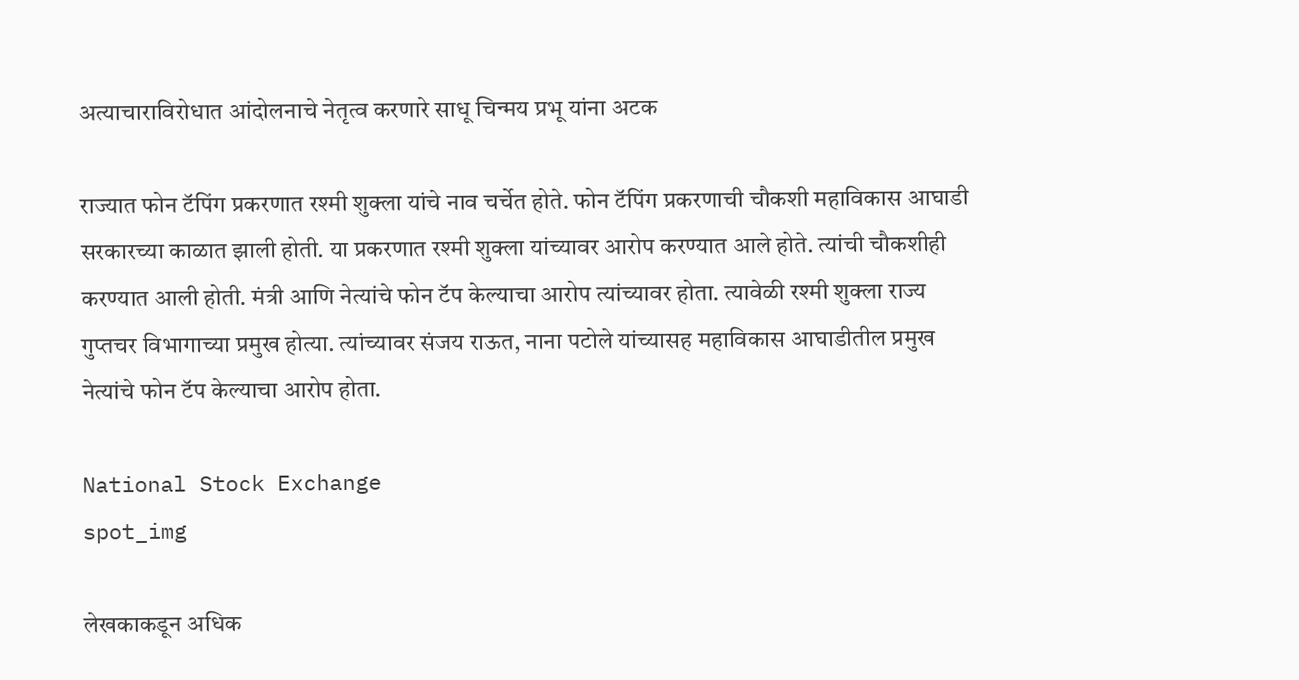अत्याचाराविरोधात आंदोलनाचे नेतृत्व करणारे साधू चिन्मय प्रभू यांना अटक

राज्यात फोन टॅपिंग प्रकरणात रश्मी शुक्ला यांचे नाव चर्चेत होते. फोन टॅपिंग प्रकरणाची चौकशी महाविकास आघाडी सरकारच्या काळात झाली होती. या प्रकरणात रश्मी शुक्ला यांच्यावर आरोप करण्यात आले होते. त्यांची चौकशीही करण्यात आली होती. मंत्री आणि नेत्यांचे फोन टॅप केल्याचा आरोप त्यांच्यावर होता. त्यावेळी रश्मी शुक्ला राज्य गुप्तचर विभागाच्या प्रमुख होत्या. त्यांच्यावर संजय राऊत, नाना पटोले यांच्यासह महाविकास आघाडीतील प्रमुख नेत्यांचे फोन टॅप केल्याचा आरोप होता.

National Stock Exchange
spot_img

लेखकाकडून अधिक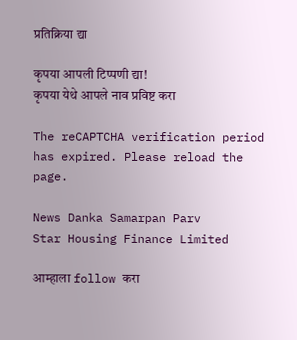प्रतिक्रिया द्या

कृपया आपली टिप्पणी द्या!
कृपया येथे आपले नाव प्रविष्ट करा

The reCAPTCHA verification period has expired. Please reload the page.

News Danka Samarpan Parv
Star Housing Finance Limited

आम्हाला follow करा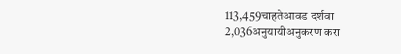113,459चाहतेआवड दर्शवा
2,036अनुयायीअनुकरण करा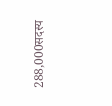288,000सदस्य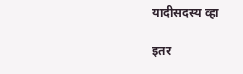यादीसदस्य व्हा

इतर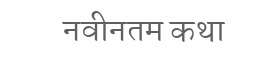नवीनतम कथा